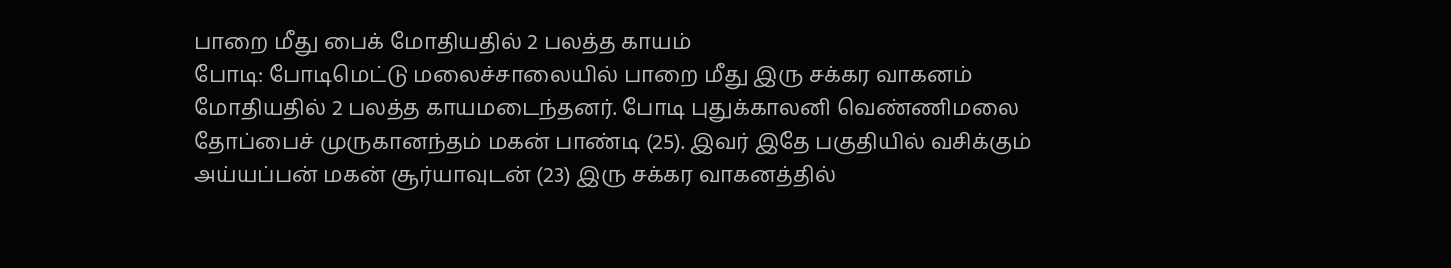பாறை மீது பைக் மோதியதில் 2 பலத்த காயம்
போடி: போடிமெட்டு மலைச்சாலையில் பாறை மீது இரு சக்கர வாகனம் மோதியதில் 2 பலத்த காயமடைந்தனர். போடி புதுக்காலனி வெண்ணிமலை தோப்பைச் முருகானந்தம் மகன் பாண்டி (25). இவர் இதே பகுதியில் வசிக்கும் அய்யப்பன் மகன் சூர்யாவுடன் (23) இரு சக்கர வாகனத்தில்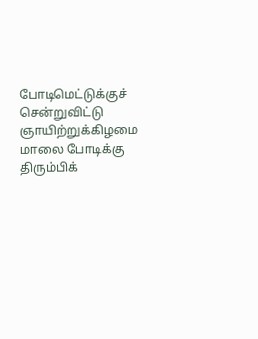போடிமெட்டுக்குச் சென்றுவிட்டு ஞாயிற்றுக்கிழமை மாலை போடிக்கு திரும்பிக்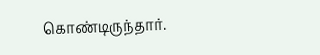கொண்டிருந்தார்.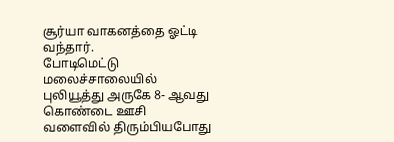சூர்யா வாகனத்தை ஓட்டி வந்தார்.
போடிமெட்டு மலைச்சாலையில் புலியூத்து அருகே 8- ஆவது கொண்டை ஊசி வளைவில் திரும்பியபோது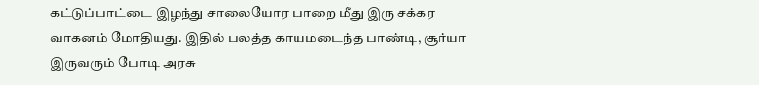கட்டுப்பாட்டை இழந்து சாலையோர பாறை மீது இரு சக்கர வாகனம் மோதியது. இதில் பலத்த காயமடைந்த பாண்டி, சூர்யா இருவரும் போடி அரசு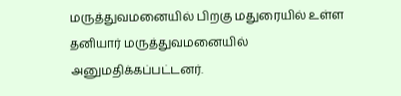மருத்துவமனையில் பிறகு மதுரையில் உள்ள தனியார் மருத்துவமனையில் அனுமதிக்கப்பட்டனர்.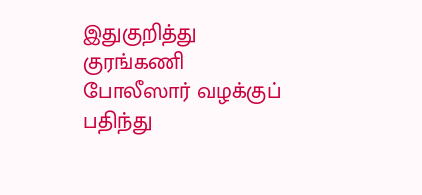இதுகுறித்து குரங்கணி போலீஸார் வழக்குப் பதிந்து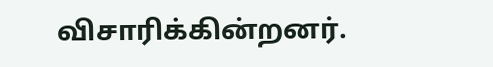விசாரிக்கின்றனர்.